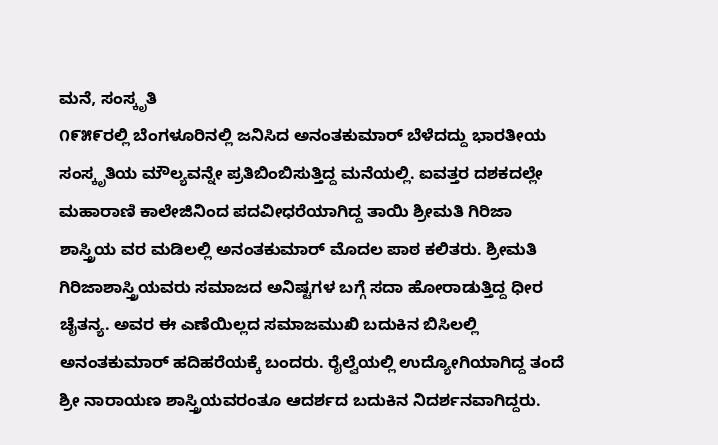ಮನೆ, ಸಂಸ್ಕೃತಿ
೧೯೫೯ರಲ್ಲಿ ಬೆಂಗಳೂರಿನಲ್ಲಿ ಜನಿಸಿದ ಅನಂತಕುಮಾರ್ ಬೆಳೆದದ್ದು ಭಾರತೀಯ ಸಂಸ್ಕೃತಿಯ ಮೌಲ್ಯವನ್ನೇ ಪ್ರತಿಬಿಂಬಿಸುತ್ತಿದ್ದ ಮನೆಯಲ್ಲಿ. ಐವತ್ತರ ದಶಕದಲ್ಲೇ ಮಹಾರಾಣಿ ಕಾಲೇಜಿನಿಂದ ಪದವೀಧರೆಯಾಗಿದ್ದ ತಾಯಿ ಶ್ರೀಮತಿ ಗಿರಿಜಾ ಶಾಸ್ತ್ರಿಯ ವರ ಮಡಿಲಲ್ಲಿ ಅನಂತಕುಮಾರ್ ಮೊದಲ ಪಾಠ ಕಲಿತರು. ಶ್ರೀಮತಿ ಗಿರಿಜಾಶಾಸ್ತ್ರಿಯವರು ಸಮಾಜದ ಅನಿಷ್ಟಗಳ ಬಗ್ಗೆ ಸದಾ ಹೋರಾಡುತ್ತಿದ್ದ ಧೀರ ಚೈತನ್ಯ. ಅವರ ಈ ಎಣೆಯಿಲ್ಲದ ಸಮಾಜಮುಖಿ ಬದುಕಿನ ಬಿಸಿಲಲ್ಲಿ ಅನಂತಕುಮಾರ್ ಹದಿಹರೆಯಕ್ಕೆ ಬಂದರು. ರೈಲ್ವೆಯಲ್ಲಿ ಉದ್ಯೋಗಿಯಾಗಿದ್ದ ತಂದೆ ಶ್ರೀ ನಾರಾಯಣ ಶಾಸ್ತ್ರಿಯವರಂತೂ ಆದರ್ಶದ ಬದುಕಿನ ನಿದರ್ಶನವಾಗಿದ್ದರು.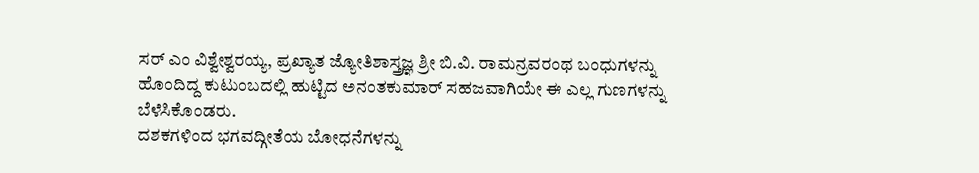ಸರ್ ಎಂ ವಿಶ್ವೇಶ್ವರಯ್ಯ, ಪ್ರಖ್ಯಾತ ಜ್ಯೋತಿಶಾಸ್ತ್ರಜ್ಞ ಶ್ರೀ ಬಿ.ವಿ. ರಾಮನ್ರವರಂಥ ಬಂಧುಗಳನ್ನು ಹೊಂದಿದ್ದ ಕುಟುಂಬದಲ್ಲಿ ಹುಟ್ಟಿದ ಅನಂತಕುಮಾರ್ ಸಹಜವಾಗಿಯೇ ಈ ಎಲ್ಲ ಗುಣಗಳನ್ನು ಬೆಳೆಸಿಕೊಂಡರು.
ದಶಕಗಳಿಂದ ಭಗವದ್ಗೀತೆಯ ಬೋಧನೆಗಳನ್ನು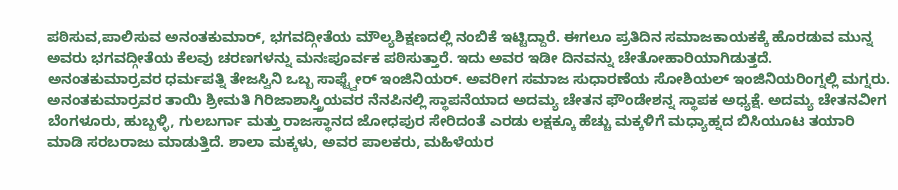ಪಠಿಸುವ,ಪಾಲಿಸುವ ಅನಂತಕುಮಾರ್, ಭಗವದ್ಗೀತೆಯ ಮೌಲ್ಯಶಿಕ್ಷಣದಲ್ಲಿ ನಂಬಿಕೆ ಇಟ್ಟಿದ್ದಾರೆ. ಈಗಲೂ ಪ್ರತಿದಿನ ಸಮಾಜಕಾಯಕಕ್ಕೆ ಹೊರಡುವ ಮುನ್ನ ಅವರು ಭಗವದ್ಗೀತೆಯ ಕೆಲವು ಚರಣಗಳನ್ನು ಮನಃಪೂರ್ವಕ ಪಠಿಸುತ್ತಾರೆ. ಇದು ಅವರ ಇಡೀ ದಿನವನ್ನು ಚೇತೋಹಾರಿಯಾಗಿಡುತ್ತದೆ.
ಅನಂತಕುಮಾರ್ರವರ ಧರ್ಮಪತ್ನಿ ತೇಜಸ್ವಿನಿ ಒಬ್ಬ ಸಾಫ್ಟ್ವೇರ್ ಇಂಜಿನಿಯರ್. ಅವರೀಗ ಸಮಾಜ ಸುಧಾರಣೆಯ ಸೋಶಿಯಲ್ ಇಂಜಿನಿಯರಿಂಗ್ನಲ್ಲಿ ಮಗ್ನರು. ಅನಂತಕುಮಾರ್ರವರ ತಾಯಿ ಶ್ರೀಮತಿ ಗಿರಿಜಾಶಾಸ್ತ್ರಿಯವರ ನೆನಪಿನಲ್ಲಿ ಸ್ಥಾಪನೆಯಾದ ಅದಮ್ಯ ಚೇತನ ಫೌಂಡೇಶನ್ನ ಸ್ಥಾಪಕ ಅಧ್ಯಕ್ಷೆ. ಅದಮ್ಯ ಚೇತನವೀಗ ಬೆಂಗಳೂರು, ಹುಬ್ಬಳ್ಳಿ, ಗುಲಬರ್ಗಾ ಮತ್ತು ರಾಜಸ್ಥಾನದ ಜೋಧಪುರ ಸೇರಿದಂತೆ ಎರಡು ಲಕ್ಷಕ್ಕೂ ಹೆಚ್ಚು ಮಕ್ಕಳಿಗೆ ಮಧ್ಯಾಹ್ನದ ಬಿಸಿಯೂಟ ತಯಾರಿ ಮಾಡಿ ಸರಬರಾಜು ಮಾಡುತ್ತಿದೆ. ಶಾಲಾ ಮಕ್ಕಳು, ಅವರ ಪಾಲಕರು, ಮಹಿಳೆಯರ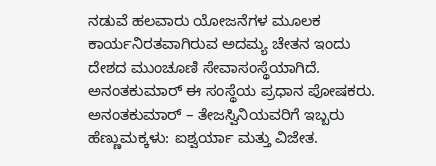ನಡುವೆ ಹಲವಾರು ಯೋಜನೆಗಳ ಮೂಲಕ ಕಾರ್ಯನಿರತವಾಗಿರುವ ಅದಮ್ಯ ಚೇತನ ಇಂದು ದೇಶದ ಮುಂಚೂಣಿ ಸೇವಾಸಂಸ್ಥೆಯಾಗಿದೆ. ಅನಂತಕುಮಾರ್ ಈ ಸಂಸ್ಥೆಯ ಪ್ರಧಾನ ಪೋಷಕರು.
ಅನಂತಕುಮಾರ್ – ತೇಜಸ್ವಿನಿಯವರಿಗೆ ಇಬ್ಬರು ಹೆಣ್ಣುಮಕ್ಕಳು: ಐಶ್ವರ್ಯಾ ಮತ್ತು ವಿಜೇತ.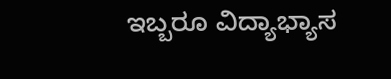ಇಬ್ಬರೂ ವಿದ್ಯಾಭ್ಯಾಸ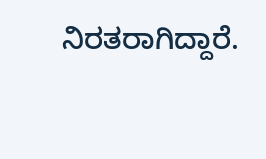ನಿರತರಾಗಿದ್ದಾರೆ.